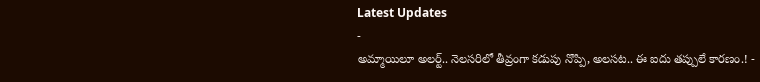Latest Updates
-
అమ్మాయిలూ అలర్ట్.. నెలసరిలో తీవ్రంగా కడుపు నొప్పి, అలసట.. ఈ ఐదు తప్పులే కారణం.! -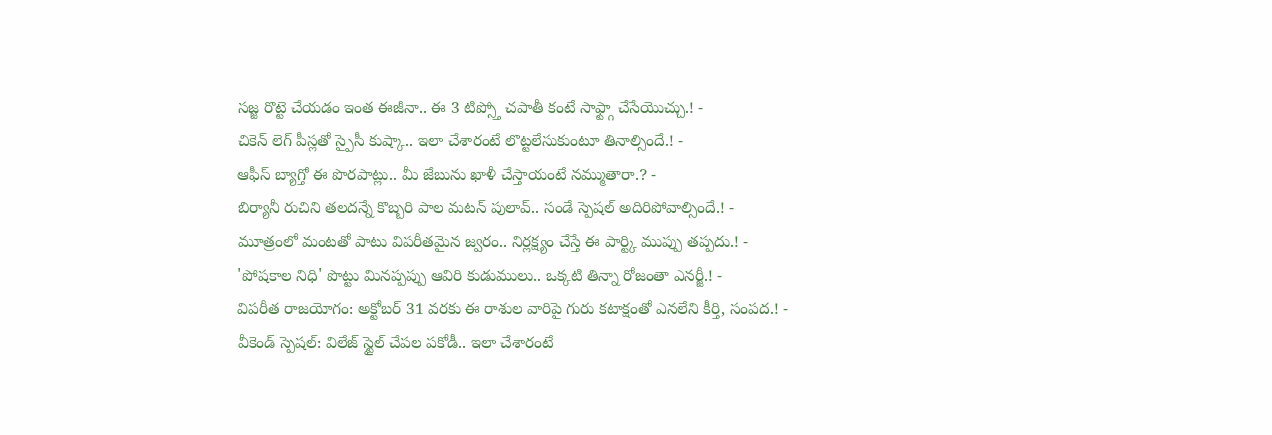సజ్జ రొట్టె చేయడం ఇంత ఈజీనా.. ఈ 3 టిప్స్తో చపాతీ కంటే సాఫ్ట్గా చేసేయొచ్చు.! -
చికెన్ లెగ్ పీస్లతో స్పైసీ కుష్కా.. ఇలా చేశారంటే లొట్టలేసుకుంటూ తినాల్సిందే.! -
ఆఫీస్ బ్యాగ్తో ఈ పొరపాట్లు.. మీ జేబును ఖాళీ చేస్తాయంటే నమ్ముతారా.? -
బిర్యానీ రుచిని తలదన్నే కొబ్బరి పాల మటన్ పులావ్.. సండే స్పెషల్ అదిరిపోవాల్సిందే.! -
మూత్రంలో మంటతో పాటు విపరీతమైన జ్వరం.. నిర్లక్ష్యం చేస్తే ఈ పార్ట్కి ముప్పు తప్పదు.! -
'పోషకాల నిధి' పొట్టు మినప్పప్పు ఆవిరి కుడుములు.. ఒక్కటి తిన్నా రోజంతా ఎనర్జీ.! -
విపరీత రాజయోగం: అక్టోబర్ 31 వరకు ఈ రాశుల వారిపై గురు కటాక్షంతో ఎనలేని కీర్తి, సంపద.! -
వీకెండ్ స్పెషల్: విలేజ్ స్టైల్ చేపల పకోడీ.. ఇలా చేశారంటే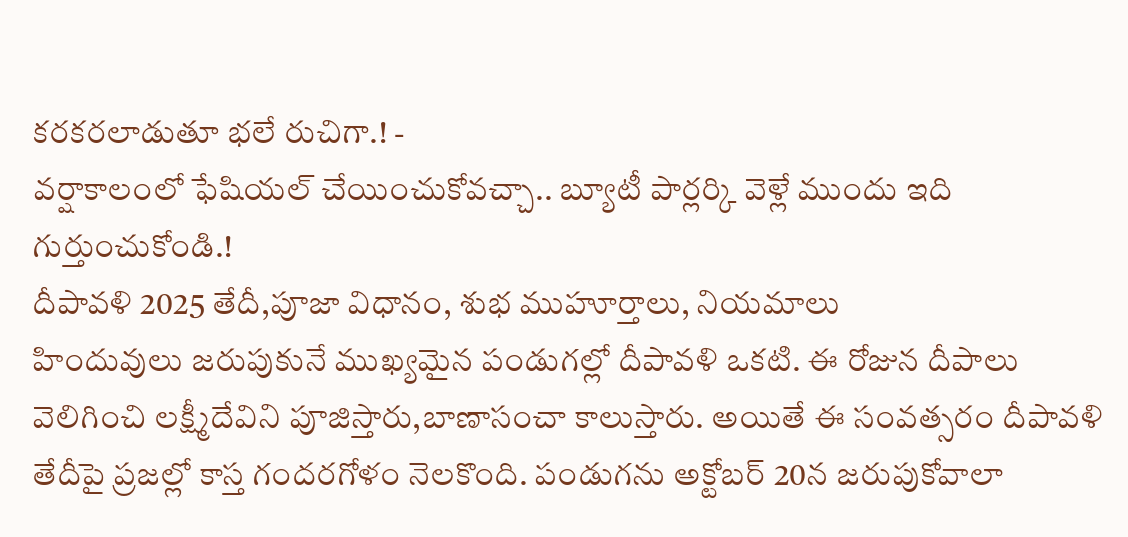కరకరలాడుతూ భలే రుచిగా.! -
వర్షాకాలంలో ఫేషియల్ చేయించుకోవచ్చా.. బ్యూటీ పార్లర్కి వెళ్లే ముందు ఇది గుర్తుంచుకోండి.!
దీపావళి 2025 తేదీ,పూజా విధానం, శుభ ముహూర్తాలు, నియమాలు
హిందువులు జరుపుకునే ముఖ్యమైన పండుగల్లో దీపావళి ఒకటి. ఈ రోజున దీపాలు వెలిగించి లక్ష్మీదేవిని పూజిస్తారు,బాణాసంచా కాలుస్తారు. అయితే ఈ సంవత్సరం దీపావళి తేదీపై ప్రజల్లో కాస్త గందరగోళం నెలకొంది. పండుగను అక్టోబర్ 20న జరుపుకోవాలా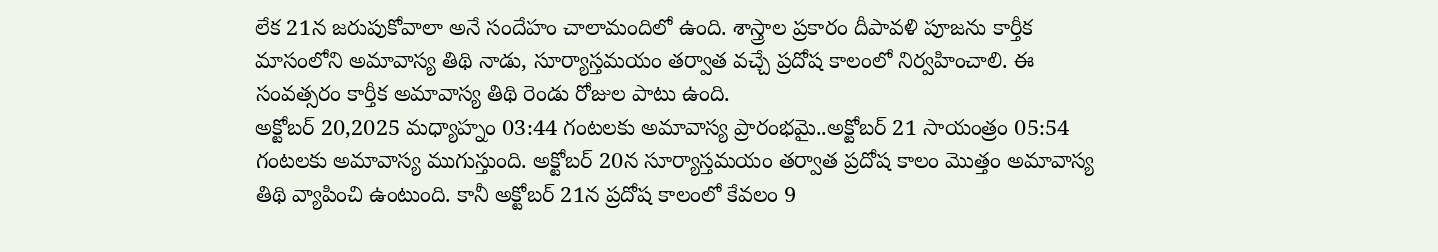లేక 21న జరుపుకోవాలా అనే సందేహం చాలామందిలో ఉంది. శాస్త్రాల ప్రకారం దీపావళి పూజను కార్తీక మాసంలోని అమావాస్య తిథి నాడు, సూర్యాస్తమయం తర్వాత వచ్చే ప్రదోష కాలంలో నిర్వహించాలి. ఈ సంవత్సరం కార్తీక అమావాస్య తిథి రెండు రోజుల పాటు ఉంది.
అక్టోబర్ 20,2025 మధ్యాహ్నం 03:44 గంటలకు అమావాస్య ప్రారంభమై..అక్టోబర్ 21 సాయంత్రం 05:54 గంటలకు అమావాస్య ముగుస్తుంది. అక్టోబర్ 20న సూర్యాస్తమయం తర్వాత ప్రదోష కాలం మొత్తం అమావాస్య తిథి వ్యాపించి ఉంటుంది. కానీ అక్టోబర్ 21న ప్రదోష కాలంలో కేవలం 9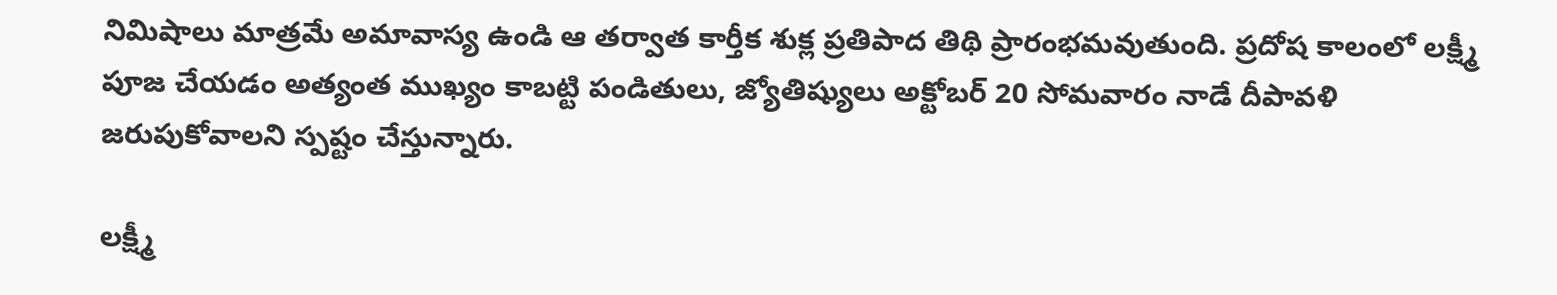నిమిషాలు మాత్రమే అమావాస్య ఉండి ఆ తర్వాత కార్తీక శుక్ల ప్రతిపాద తిథి ప్రారంభమవుతుంది. ప్రదోష కాలంలో లక్ష్మీ పూజ చేయడం అత్యంత ముఖ్యం కాబట్టి పండితులు, జ్యోతిష్యులు అక్టోబర్ 20 సోమవారం నాడే దీపావళి జరుపుకోవాలని స్పష్టం చేస్తున్నారు.

లక్ష్మీ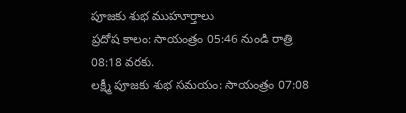పూజకు శుభ ముహూర్తాలు
ప్రదోష కాలం: సాయంత్రం 05:46 నుండి రాత్రి 08:18 వరకు.
లక్ష్మీ పూజకు శుభ సమయం: సాయంత్రం 07:08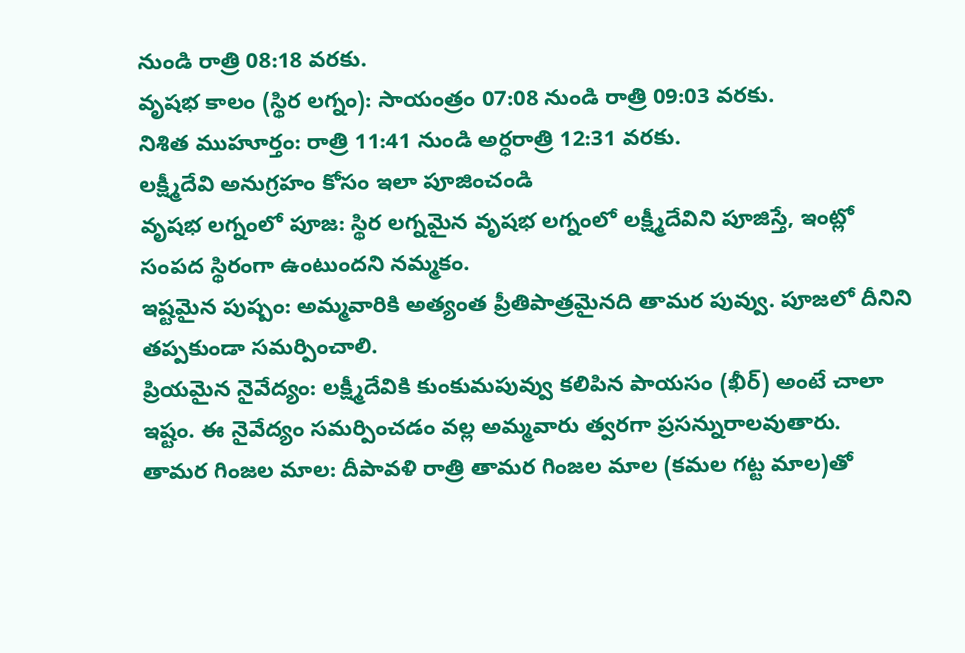నుండి రాత్రి 08:18 వరకు.
వృషభ కాలం (స్థిర లగ్నం): సాయంత్రం 07:08 నుండి రాత్రి 09:03 వరకు.
నిశిత ముహూర్తం: రాత్రి 11:41 నుండి అర్ధరాత్రి 12:31 వరకు.
లక్ష్మీదేవి అనుగ్రహం కోసం ఇలా పూజించండి
వృషభ లగ్నంలో పూజ: స్థిర లగ్నమైన వృషభ లగ్నంలో లక్ష్మీదేవిని పూజిస్తే, ఇంట్లో సంపద స్థిరంగా ఉంటుందని నమ్మకం.
ఇష్టమైన పుష్పం: అమ్మవారికి అత్యంత ప్రీతిపాత్రమైనది తామర పువ్వు. పూజలో దీనిని తప్పకుండా సమర్పించాలి.
ప్రియమైన నైవేద్యం: లక్ష్మీదేవికి కుంకుమపువ్వు కలిపిన పాయసం (ఖీర్) అంటే చాలా ఇష్టం. ఈ నైవేద్యం సమర్పించడం వల్ల అమ్మవారు త్వరగా ప్రసన్నురాలవుతారు.
తామర గింజల మాల: దీపావళి రాత్రి తామర గింజల మాల (కమల గట్ట మాల)తో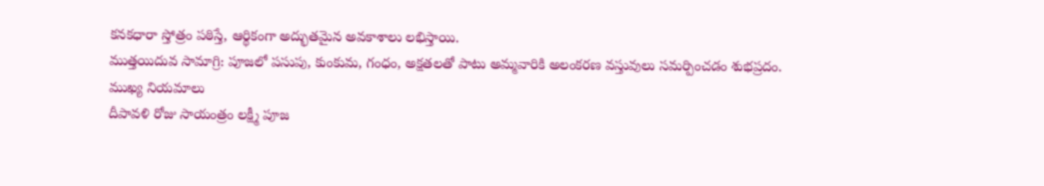కనకధారా స్తోత్రం పఠిస్తే, ఆర్థికంగా అద్భుతమైన అవకాశాలు లభిస్తాయి.
ముత్తయిదువ సామాగ్రి: పూజలో పసుపు, కుంకుమ, గంధం, అక్షతలతో పాటు అమ్మవారికి అలంకరణ వస్తువులు సమర్పించడం శుభప్రదం.
ముఖ్య నియమాలు
దీపావళి రోజు సాయంత్రం లక్ష్మీ పూజ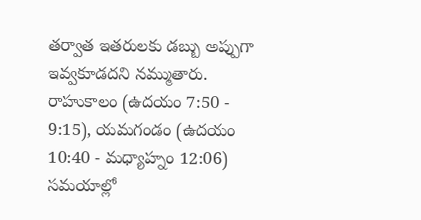తర్వాత ఇతరులకు డబ్బు అప్పుగా ఇవ్వకూడదని నమ్ముతారు. రాహుకాలం (ఉదయం 7:50 - 9:15), యమగండం (ఉదయం 10:40 - మధ్యాహ్నం 12:06) సమయాల్లో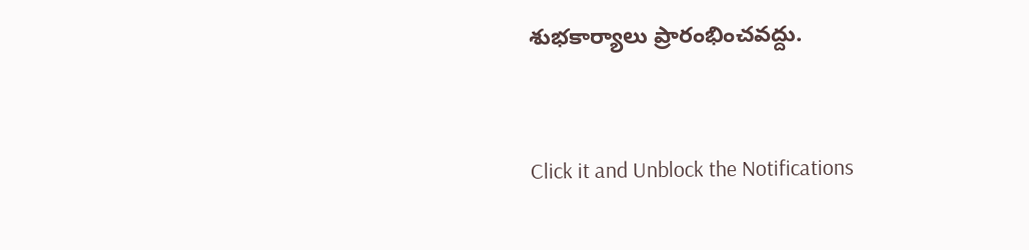శుభకార్యాలు ప్రారంభించవద్దు.



Click it and Unblock the Notifications